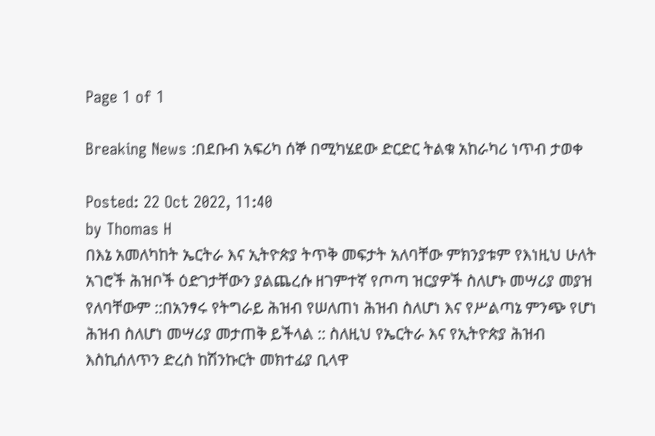Page 1 of 1

Breaking News :በደቡብ አፍሪካ ሰኞ በሚካሄደው ድርድር ትልቁ አከራካሪ ነጥብ ታወቀ

Posted: 22 Oct 2022, 11:40
by Thomas H
በእኔ አመለካከት ኤርትራ እና ኢትዮጵያ ትጥቅ መፍታት አለባቸው ምክንያቱም የእነዚህ ሁለት አገሮች ሕዝቦች ዕድገታቸውን ያልጨረሱ ዘገምተኛ የጦጣ ዝርያዎች ስለሆኑ መሣሪያ መያዝ የለባቸውም ::በአንፃሩ የትግራይ ሕዝብ የሠለጠነ ሕዝብ ስለሆነ እና የሥልጣኔ ምንጭ የሆነ ሕዝብ ስለሆነ መሣሪያ መታጠቅ ይችላል :: ስለዚህ የኤርትራ እና የኢትዮጵያ ሕዝብ እስኪሰለጥን ድረስ ከሽንኩርት መክተፊያ ቢላዋ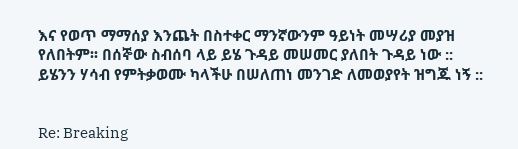እና የወጥ ማማሰያ እንጨት በስተቀር ማንኛውንም ዓይነት መሣሪያ መያዝ የለበትም፡፡ በሰኞው ስብሰባ ላይ ይሄ ጉዳይ መሠመር ያለበት ጉዳይ ነው :: ይሄንን ሃሳብ የምትቃወሙ ካላችሁ በሠለጠነ መንገድ ለመወያየት ዝግጁ ነኝ ::


Re: Breaking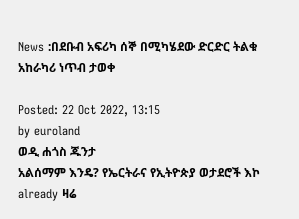News :በደቡብ አፍሪካ ሰኞ በሚካሄደው ድርድር ትልቁ አከራካሪ ነጥብ ታወቀ

Posted: 22 Oct 2022, 13:15
by euroland
ወዲ ሐጎስ ጁንታ
አልሰማም እንዴ? የኤርትራና የኢትዮጵያ ወታደሮች እኮ already ዛሬ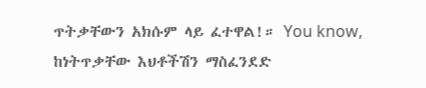ጥትቃቸውን አክሱም ላይ ፈተዋል!። You know, ከነትጥቃቸው እህቶችሽን ማስፈንደድ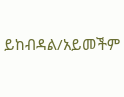ይከብዳል/አይመችም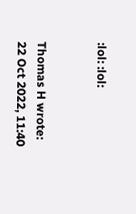:lol: :lol:


Thomas H wrote:
22 Oct 2022, 11:40